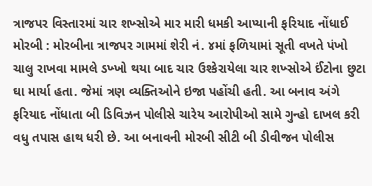ત્રાજપર વિસ્તારમાં ચાર શખ્સોએ માર મારી ધમકી આપ્યાની ફરિયાદ નોંધાઈ મોરબી : મોરબીના ત્રાજપર ગામમાં શેરી નં. ૪માં ફળિયામાં સૂતી વખતે પંખો ચાલુ રાખવા મામલે ડખ્ખો થયા બાદ ચાર ઉશ્કેરાયેલા ચાર શખ્સોએ ઈંટોના છુટા ઘા માર્યા હતા. જેમાં ત્રણ વ્યક્તિઓને ઇજા પહોંચી હતી. આ બનાવ અંગે ફરિયાદ નોંધાતા બી ડિવિઝન પોલીસે ચારેય આરોપીઓ સામે ગુન્હો દાખલ કરી વધુ તપાસ હાથ ધરી છે. આ બનાવની મોરબી સીટી બી ડીવીજન પોલીસ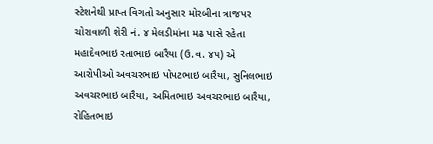સ્ટેશનેથી પ્રાપ્ત વિગતો અનુસાર મોરબીના ત્રાજપર ચોરાવાળી શેરી નં. ૪ મેલડીમાંના મઢ પાસે રહેતા મહાદેવભાઇ રતાભાઇ બારૈયા (ઉ.વ. ૪૫) એ આરોપીઓ અવચરભાઇ પોપટભાઇ બારૈયા, સુનિલભાઇ અવચરભાઇ બારૈયા, અમિતભાઇ અવચરભાઇ બારૈયા, રોહિતભાઇ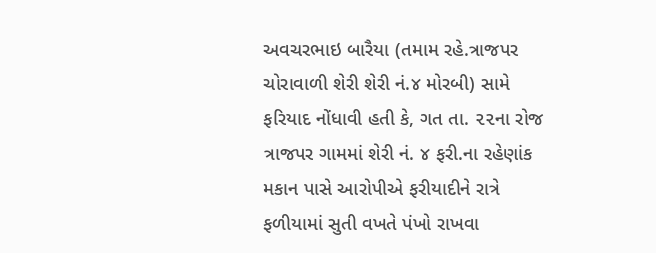અવચરભાઇ બારૈયા (તમામ રહે.ત્રાજપર ચોરાવાળી શેરી શેરી નં.૪ મોરબી) સામે ફરિયાદ નોંધાવી હતી કે, ગત તા. ૨૨ના રોજ ત્રાજપર ગામમાં શેરી નં. ૪ ફરી.ના રહેણાંક મકાન પાસે આરોપીએ ફરીયાદીને રાત્રે ફળીયામાં સુતી વખતે પંખો રાખવા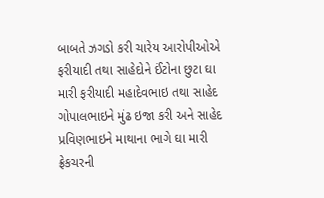બાબતે ઝગડો કરી ચારેય આરોપીઓએ ફરીયાદી તથા સાહેદોને ઈંટોના છુટા ઘા મારી ફરીયાદી મહાદેવભાઇ તથા સાહેદ ગોપાલભાઇને મુંઢ ઇજા કરી અને સાહેદ પ્રવિણભાઇને માથાના ભાગે ઘા મારી ફ્રેકચરની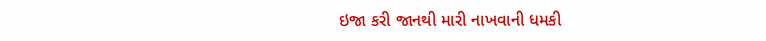ઇજા કરી જાનથી મારી નાખવાની ધમકી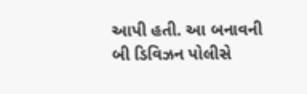આપી હતી. આ બનાવની બી ડિવિઝન પોલીસે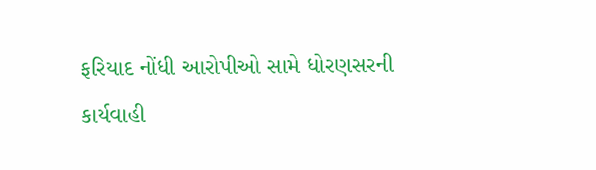ફરિયાદ નોંધી આરોપીઓ સામે ધોરણસરની કાર્યવાહી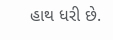હાથ ધરી છે.